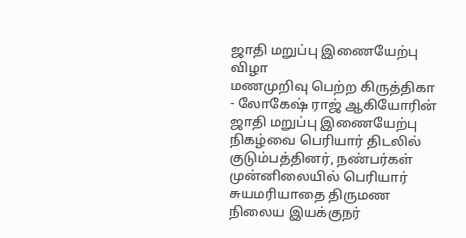ஜாதி மறுப்பு இணையேற்பு விழா
மணமுறிவு பெற்ற கிருத்திகா - லோகேஷ் ராஜ் ஆகியோரின் ஜாதி மறுப்பு இணையேற்பு நிகழ்வை பெரியார் திடலில் குடும்பத்தினர், நண்பர்கள் முன்னிலையில் பெரியார் சுயமரியாதை திருமண நிலைய இயக்குநர்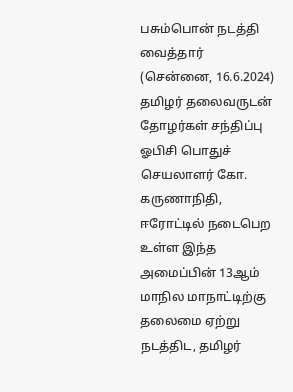பசும்பொன் நடத்தி வைத்தார் (சென்னை, 16.6.2024)
தமிழர் தலைவருடன் தோழர்கள் சந்திப்பு
ஓபிசி பொதுச் செயலாளர் கோ. கருணாநிதி, ஈரோட்டில் நடைபெற உள்ள இந்த அமைப்பின் 13ஆம் மாநில மாநாட்டிற்கு தலைமை ஏற்று நடத்திட, தமிழர்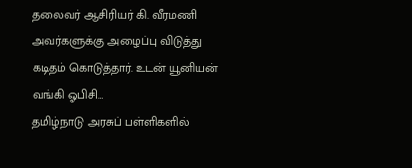தலைவர் ஆசிரியர் கி. வீரமணி அவர்களுக்கு அழைப்பு விடுத்து கடிதம் கொடுத்தார். உடன் யூனியன் வங்கி ஓபிசி…
தமிழ்நாடு அரசுப் பள்ளிகளில்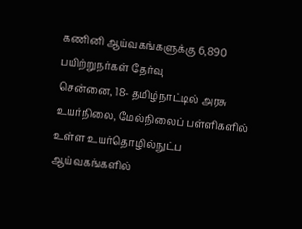கணினி ஆய்வகங்களுக்கு 6,890 பயிற்றுநர்கள் தேர்வு
சென்னை, 18- தமிழ்நாட்டில் அரசு உயர்நிலை, மேல்நிலைப் பள்ளிகளில் உள்ள உயர்தொழில்நுட்ப ஆய்வகங்களில்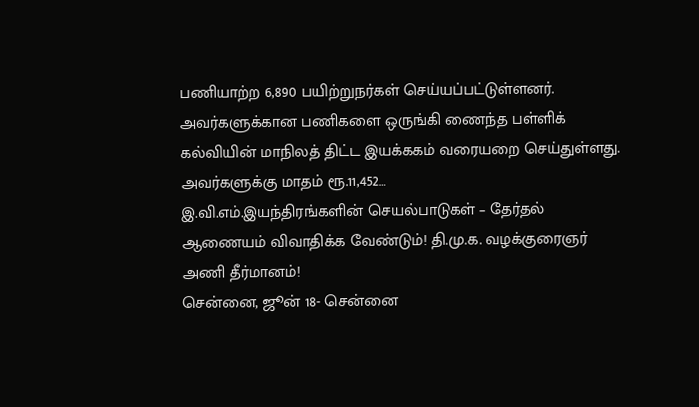பணியாற்ற 6,890 பயிற்றுநர்கள் செய்யப்பட்டுள்ளனர். அவர்களுக்கான பணிகளை ஒருங்கி ணைந்த பள்ளிக் கல்வியின் மாநிலத் திட்ட இயக்ககம் வரையறை செய்துள்ளது. அவர்களுக்கு மாதம் ரூ.11,452…
இ.வி.எம்.இயந்திரங்களின் செயல்பாடுகள் – தேர்தல் ஆணையம் விவாதிக்க வேண்டும்! தி.மு.க. வழக்குரைஞர் அணி தீர்மானம்!
சென்னை, ஜூன் 18- சென்னை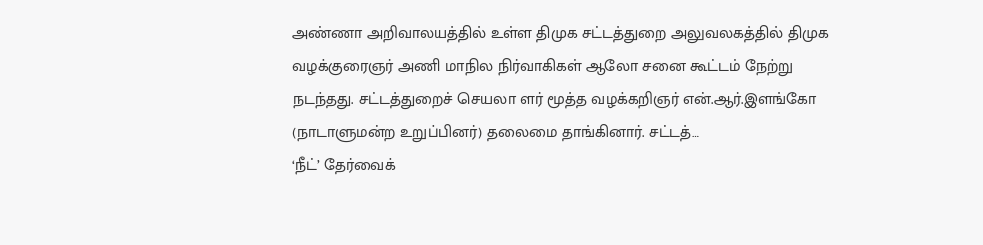அண்ணா அறிவாலயத்தில் உள்ள திமுக சட்டத்துறை அலுவலகத்தில் திமுக வழக்குரைஞர் அணி மாநில நிர்வாகிகள் ஆலோ சனை கூட்டம் நேற்று நடந்தது. சட்டத்துறைச் செயலா ளர் மூத்த வழக்கறிஞர் என்.ஆர்.இளங்கோ (நாடாளுமன்ற உறுப்பினர்) தலைமை தாங்கினார். சட்டத்…
‘நீட்’ தேர்வைக்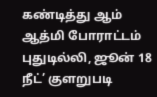கண்டித்து ஆம் ஆத்மி போராட்டம்
புதுடில்லி, ஜூன் 18 நீட்’ குளறுபடி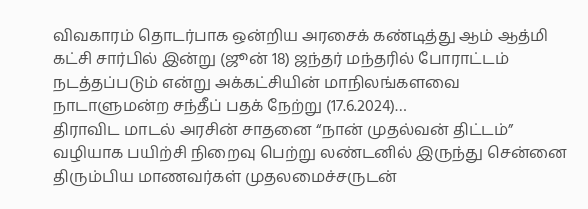விவகாரம் தொடர்பாக ஒன்றிய அரசைக் கண்டித்து ஆம் ஆத்மி கட்சி சார்பில் இன்று (ஜூன் 18) ஜந்தர் மந்தரில் போராட்டம் நடத்தப்படும் என்று அக்கட்சியின் மாநிலங்களவை நாடாளுமன்ற சந்தீப் பதக் நேற்று (17.6.2024)…
திராவிட மாடல் அரசின் சாதனை “நான் முதல்வன் திட்டம்” வழியாக பயிற்சி நிறைவு பெற்று லண்டனில் இருந்து சென்னை திரும்பிய மாணவர்கள் முதலமைச்சருடன்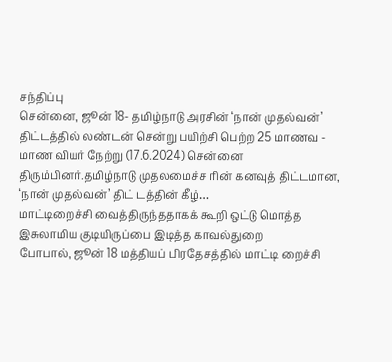சந்திப்பு
சென்னை, ஜூன் 18- தமிழ்நாடு அரசின் ‘நான் முதல்வன்’ திட்டத்தில் லண்டன் சென்று பயிற்சி பெற்ற 25 மாணவ - மாண வியர் நேற்று (17.6.2024) சென்னை திரும்பினர்.தமிழ்நாடு முதலமைச்ச ரின் கனவுத் திட்டமான, ‘நான் முதல்வன்’ திட் டத்தின் கீழ்…
மாட்டிறைச்சி வைத்திருந்ததாகக் கூறி ஒட்டு மொத்த இசுலாமிய குடியிருப்பை இடித்த காவல்துறை
போபால், ஜூன் 18 மத்தியப் பிரதேசத்தில் மாட்டி றைச்சி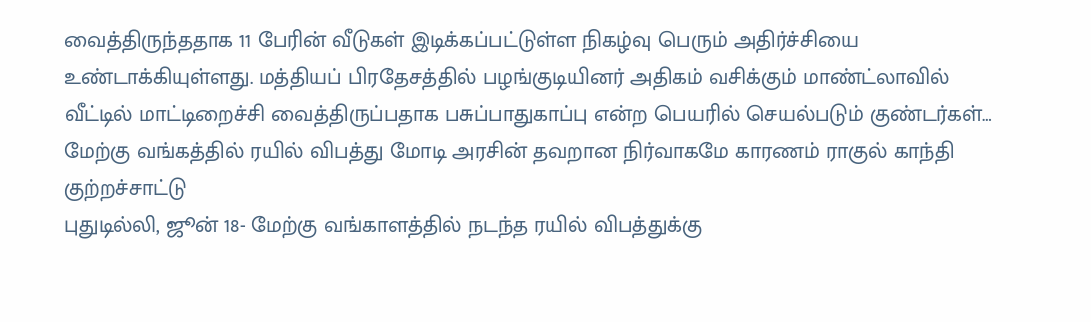வைத்திருந்ததாக 11 பேரின் வீடுகள் இடிக்கப்பட்டுள்ள நிகழ்வு பெரும் அதிர்ச்சியை உண்டாக்கியுள்ளது. மத்தியப் பிரதேசத்தில் பழங்குடியினர் அதிகம் வசிக்கும் மாண்ட்லாவில் வீட்டில் மாட்டிறைச்சி வைத்திருப்பதாக பசுப்பாதுகாப்பு என்ற பெயரில் செயல்படும் குண்டர்கள்…
மேற்கு வங்கத்தில் ரயில் விபத்து மோடி அரசின் தவறான நிர்வாகமே காரணம் ராகுல் காந்தி குற்றச்சாட்டு
புதுடில்லி, ஜூன் 18- மேற்கு வங்காளத்தில் நடந்த ரயில் விபத்துக்கு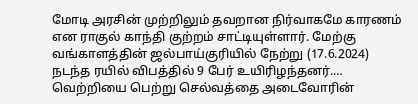மோடி அரசின் முற்றிலும் தவறான நிர்வாகமே காரணம் என ராகுல் காந்தி குற்றம் சாட்டியுள்ளார். மேற்கு வங்காளத்தின் ஜல்பாய்குரியில் நேற்று (17.6.2024) நடந்த ரயில் விபத்தில் 9 பேர் உயிரிழந்தனர்.…
வெற்றியை பெற்று செல்வத்தை அடைவோரின்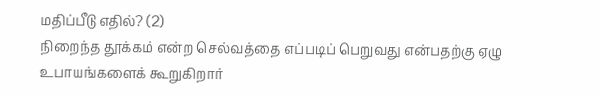மதிப்பீடு எதில்? (2)
நிறைந்த தூக்கம் என்ற செல்வத்தை எப்படிப் பெறுவது என்பதற்கு ஏழு உபாயங்களைக் கூறுகிறார்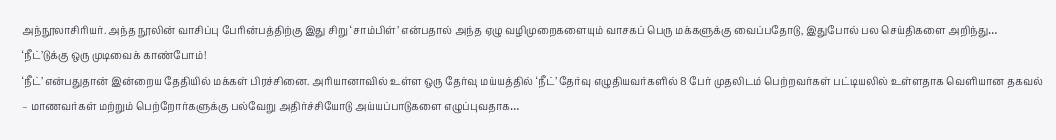அந்நூலாசிரியர். அந்த நூலின் வாசிப்பு பேரின்பத்திற்கு இது சிறு ‘சாம்பிள்’ என்பதால் அந்த ஏழு வழிமுறைகளையும் வாசகப் பெரு மக்களுக்கு வைப்பதோடு, இதுபோல் பல செய்திகளை அறிந்து…
‘நீட்’டுக்கு ஒரு முடிவைக் காண்போம்!
‘நீட்’ என்பதுதான் இன்றைய தேதியில் மக்கள் பிரச்சினை. அரியானாவில் உள்ள ஒரு தேர்வு மய்யத்தில் ‘நீட்’ தேர்வு எழுதியவர்களில் 8 பேர் முதலிடம் பெற்றவர்கள் பட்டியலில் உள்ளதாக வெளியான தகவல் – மாணவர்கள் மற்றும் பெற்றோர்களுக்கு பல்வேறு அதிர்ச்சியோடு அய்யப்பாடுகளை எழுப்புவதாக…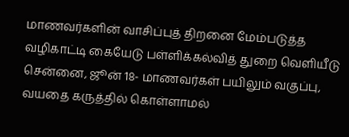மாணவர்களின் வாசிப்புத் திறனை மேம்படுத்த வழிகாட்டி கையேடு பள்ளிக்கல்வித் துறை வெளியீடு
சென்னை, ஜூன் 18- மாணவர்கள் பயிலும் வகுப்பு, வயதை கருத்தில் கொள்ளாமல்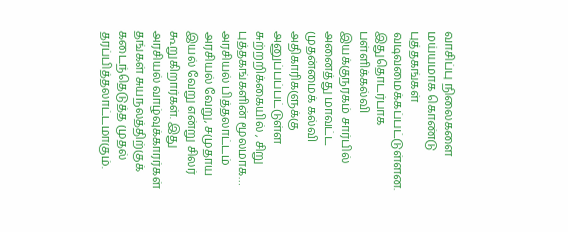வாசிப்பு நிலைகளை மய்யமாக கொண்டு புத்தகங்கள் வடிவமைக்கப்பட்டுள்ளன. இதுதொடர்பாக பள்ளிக்கல்வி இயக்குநரகம் சார்பில் அனைத்து மாவட்ட முதன்மைக் கல்வி அதிகாரிகளுக்கு அனுப்பப்பட்டுள்ள சுற்றறிக்கையில் , சிறு புத்தகங்களின் மூலமாக…
அரசியல் பித்தலாட்டம்
அரசியல் வேறு, சமுதாய இயல் வேறு என்று சிலர் கூறுகிறார்கள். இது அரசியல் வாழ்வுக்காரர்கள் தங்கள் சுயநலத்திற்குக் கடைந்தெடுத்த முதல் தரப்பித்தலாட்டமாகும்.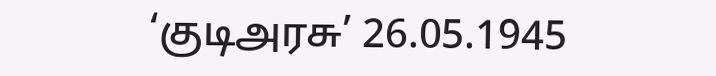‘குடிஅரசு’ 26.05.1945